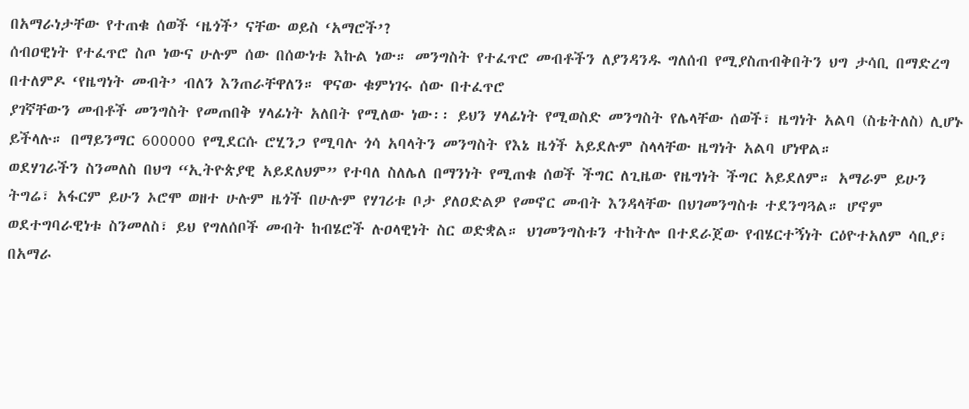በአማራነታቸው የተጠቁ ሰወች ‘ዜጎች’ ናቸው ወይስ ‘አማሮች’?
ሰብዐዊነት የተፈጥሮ ስጦ ነውና ሁሉም ሰው በሰውነቱ እኩል ነው። መንግስት የተፈጥሮ መብቶችን ለያንዳንዱ ግለሰብ የሚያስጠብቅበትን ህግ ታሳቢ በማድረግ በተለምዶ ‘የዜግነት መብት’ ብለን እንጠራቸዋለን። ዋናው ቁምነገሩ ሰው በተፈጥሮ
ያገኛቸውን መብቶች መንግስት የመጠበቅ ሃላፊነት አለበት የሚለው ነው፡፡ ይህን ሃላፊነት የሚወስድ መንግስት የሌላቸው ሰወች፣ ዜግነት አልባ (ስቴትለስ) ሊሆኑ ይችላሉ። በማይንማር 600000 የሚደርሱ ሮሂንጋ የሚባሉ ጎሳ አባላትን መንግስት የእኔ ዜጎች አይደሉም ስላላቸው ዜግነት አልባ ሆነዋል።
ወደሃገራችን ስንመለስ በህግ “ኢትዮጵያዊ አይደለህም” የተባለ ስለሌለ በማንነት የሚጠቁ ሰወች ችግር ለጊዜው የዜግነት ችግር አይደለም። አማራም ይሁን ትግሬ፣ አፋርም ይሁን ኦሮሞ ወዘተ ሁሉም ዜጎች በሁሉም የሃገሪቱ ቦታ ያለዐድልዎ የመኖር መብት እንዳላቸው በህገመንግስቱ ተደንግጓል። ሆኖም ወደተግባራዊነቱ ስንመለስ፣ ይህ የግለሰቦች መብት ከብሄሮች ሉዐላዊነት ስር ወድቋል። ህገመንግስቱን ተከትሎ በተደራጀው የብሄርተኝነት ርዕዮተአለም ሳቢያ፣ በአማራ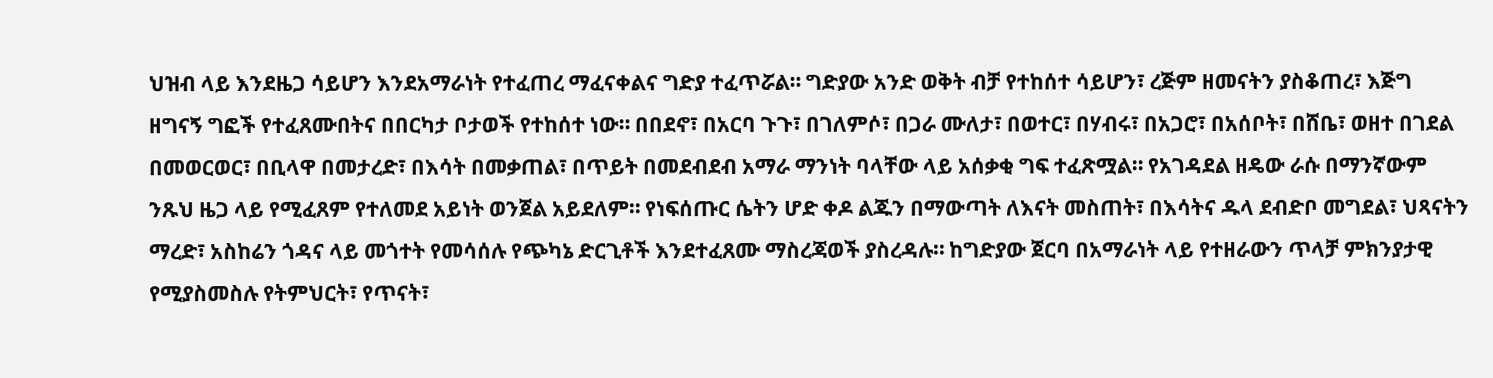ህዝብ ላይ እንደዜጋ ሳይሆን እንደአማራነት የተፈጠረ ማፈናቀልና ግድያ ተፈጥሯል። ግድያው አንድ ወቅት ብቻ የተከሰተ ሳይሆን፣ ረጅም ዘመናትን ያስቆጠረ፣ እጅግ ዘግናኝ ግፎች የተፈጸሙበትና በበርካታ ቦታወች የተከሰተ ነው። በበደኖ፣ በአርባ ጉጉ፣ በገለምሶ፣ በጋራ ሙለታ፣ በወተር፣ በሃብሩ፣ በአጋሮ፣ በአሰቦት፣ በሸቤ፣ ወዘተ በገደል በመወርወር፣ በቢላዋ በመታረድ፣ በእሳት በመቃጠል፣ በጥይት በመደብደብ አማራ ማንነት ባላቸው ላይ አሰቃቂ ግፍ ተፈጽሟል። የአገዳደል ዘዴው ራሱ በማንኛውም ንጹህ ዜጋ ላይ የሚፈጸም የተለመደ አይነት ወንጀል አይደለም። የነፍሰጡር ሴትን ሆድ ቀዶ ልጁን በማውጣት ለእናት መስጠት፣ በእሳትና ዱላ ደብድቦ መግደል፣ ህጻናትን ማረድ፣ አስከሬን ጎዳና ላይ መጎተት የመሳሰሉ የጭካኔ ድርጊቶች እንደተፈጸሙ ማስረጃወች ያስረዳሉ። ከግድያው ጀርባ በአማራነት ላይ የተዘራውን ጥላቻ ምክንያታዊ የሚያስመስሉ የትምህርት፣ የጥናት፣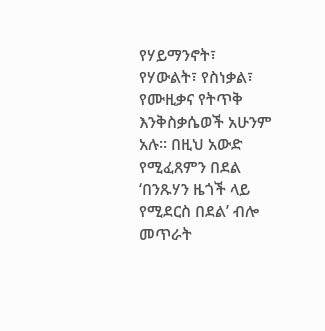የሃይማንኖት፣ የሃውልት፣ የስነቃል፣ የሙዚቃና የትጥቅ እንቅስቃሴወች አሁንም አሉ። በዚህ አውድ የሚፈጸምን በደል ‘በንጹሃን ዜጎች ላይ የሚደርስ በደል’ ብሎ መጥራት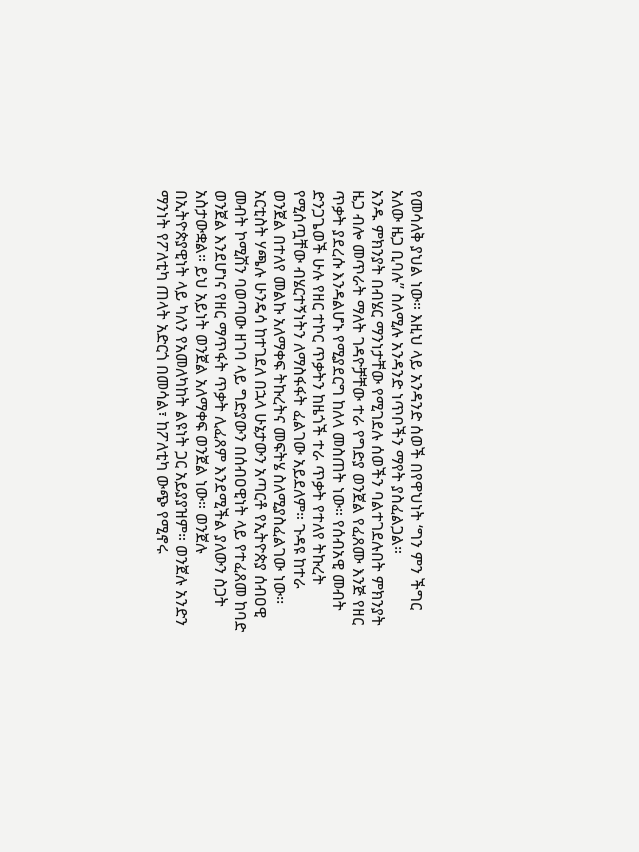የመሳለቅ ያህል ነው። እዚህ ላይ አንዳንድ ሰወች በየዋህነት ‘ግን ምን ችግር አለው ዜጋ ቢባሉ” ስለሚሉ አንዳንድ ነጥቦችን ማየት ያስፈልጋል።
አንዱ ምክንያት በብሄር ማንነታቸው የሚገደሉ ሰወችን ባልተገደሉበት ምክንያት ዜጋ ብሎ መጥራት ማለት ገዳዮቻቸው ተራ የግድያ ወንጀል የፈጸሙ እንጅ የዘር ጥቃት ያደረሱ እንዳልሆኑ የሚያደርግ ከለላ መስጠት ነው። የሰብአዊ መብት ድንጋጌወች ሁሉ የዘር ተኮር ጥቃትን ከዜጎች ተራ ጥቃት የተለየ ትኩረት የሚሰጧቸው ብሄርተኝነትን ለማስፋፋት ፈልገው አይደለም። ጉዳዩ ከተራ ወንጀል በተለየ መልኩ አለማቀፍ ትኩረትና መፍትሄ ስለሚያስፈልገው ነው፡፡ አርቲስት ሃጫሉ ሁንዴሳ ከተገደለ በኋላ ሁኔታውን አጣርቶ የኢትዮጵያ ሰብዐዊ መብት ኮሚሽን ባወጣው ዘገባ ላይ ግድያውን በሰብዐዊነት ላይ የተፈጸመ ከባድ ወንጀል እንደሆነና የዘር ማጥፋት ጥቃት ሊፈጸም እንደሚችል ያለውን ስጋት አስታውቋል። ይህ አይነት ወንጀል አለማቀፍ ወንጀል ነው። ወንጀሉ በኢትዮጵያዊነት ላይ ካለን የአመለካከት ልዩነት ጋር አይያያዝም። ወንጀሉ አንድን ማንነት የፖለቲካ ጠላት አድርጎ በመሳል፣ ከፖለቲካ ውጭ የሚኖሩ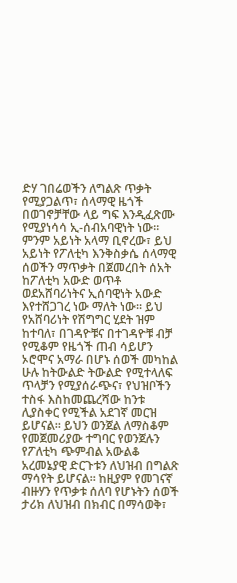ድሃ ገበሬወችን ለግልጽ ጥቃት የሚያጋልጥ፣ ሰላማዊ ዜጎች በወገኖቻቸው ላይ ግፍ እንዲፈጽሙ የሚያነሳሳ ኢ-ሰብአባዊነት ነው። ምንም አይነት አላማ ቢኖረው፣ ይህ አይነት የፖለቲካ እንቅስቃሴ ሰላማዊ ሰወችን ማጥቃት በጀመረበት ሰአት ከፖለቲካ አውድ ወጥቶ ወደአሸባሪነትና ኢሰባዊነት አውድ እየተሸጋገረ ነው ማለት ነው። ይህ የአሸባሪነት የሽግግር ሂደት ዝም ከተባለ፣ በገዳዮቹና በተገዳዮቹ ብቻ የሚቆም የዜጎች ጠብ ሳይሆን ኦሮሞና አማራ በሆኑ ሰወች መካከል ሁሉ ከትውልድ ትውልድ የሚተላለፍ ጥላቻን የሚያሰራጭና፣ የህዝቦችን ተስፋ እስከመጨረሻው ከንቱ ሊያስቀር የሚችል አደገኛ መርዝ ይሆናል። ይህን ወንጀል ለማስቆም የመጀመሪያው ተግባር የወንጀሉን የፖለቲካ ጭምብል አውልቆ አረመኔያዊ ድርጉቱን ለህዝብ በግልጽ ማሳየት ይሆናል። ከዚያም የመገናኛ ብዙሃን የጥቃቱ ሰለባ የሆኑትን ሰወች ታሪክ ለህዝብ በክብር በማሳወቅ፣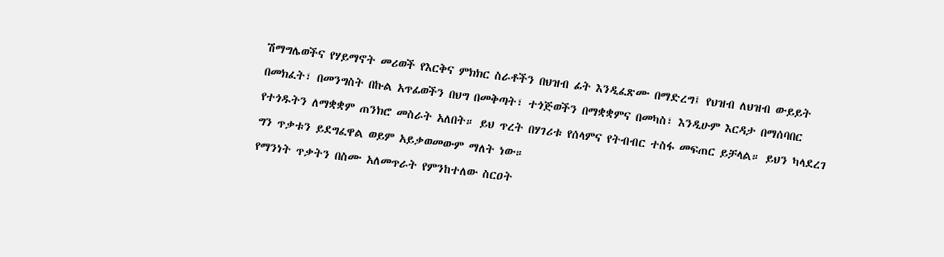ሽማግሌወችና የሃይማኖት መሪወች የእርቅና ምክክር ስራቶችን በህዝብ ፊት እንዲፈጽሙ በማድረግ፤ የህዝብ ለህዝብ ውይይት በመክፈት፣ በመንግስት በኩል አጥፊወችን በህግ በመቅጣት፣ ተጎጅወችን በማቋቋምና በመካስ፣ እንዲሁም እርዳታ በማሰባበር የተጎዱትን ለማቋቋም ጠንክሮ መስራት አለበት። ይህ ጥረት በሃገሪቱ የሰላምና የትብብር ተስፋ መፍጠር ይቻላል። ይህን ካላደረገ ግን ጥቃቱን ይደግፈዋል ወይም አይቃወመውም ማለት ነው።
የማንነት ጥቃትን በስሙ አለመጥራት የምንከተለው ስርዐት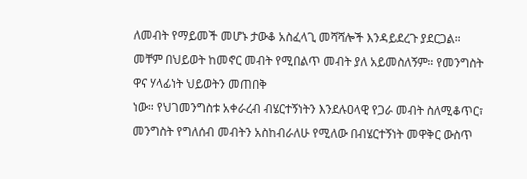ለመብት የማይመች መሆኑ ታውቆ አስፈላጊ መሻሻሎች እንዳይደረጉ ያደርጋል። መቸም በህይወት ከመኖር መብት የሚበልጥ መብት ያለ አይመስለኝም። የመንግስት ዋና ሃላፊነት ህይወትን መጠበቅ
ነው። የህገመንግስቱ አቀራረብ ብሄርተኝነትን እንደሉዐላዊ የጋራ መብት ስለሚቆጥር፣ መንግስት የግለሰብ መብትን አስከብራለሁ የሚለው በብሄርተኝነት መዋቅር ውስጥ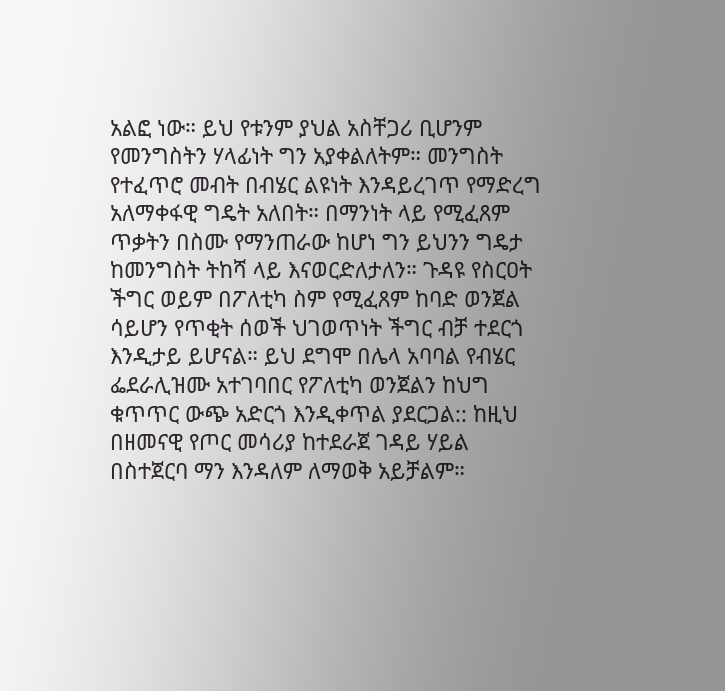አልፎ ነው። ይህ የቱንም ያህል አስቸጋሪ ቢሆንም የመንግስትን ሃላፊነት ግን አያቀልለትም። መንግስት የተፈጥሮ መብት በብሄር ልዩነት እንዳይረገጥ የማድረግ አለማቀፋዊ ግዴት አለበት። በማንነት ላይ የሚፈጸም ጥቃትን በስሙ የማንጠራው ከሆነ ግን ይህንን ግዴታ ከመንግስት ትከሻ ላይ እናወርድለታለን። ጉዳዩ የስርዐት ችግር ወይም በፖለቲካ ስም የሚፈጸም ከባድ ወንጀል ሳይሆን የጥቂት ሰወች ህገወጥነት ችግር ብቻ ተደርጎ እንዲታይ ይሆናል። ይህ ደግሞ በሌላ አባባል የብሄር ፌደራሊዝሙ አተገባበር የፖለቲካ ወንጀልን ከህግ ቁጥጥር ውጭ አድርጎ እንዲቀጥል ያደርጋል:: ከዚህ በዘመናዊ የጦር መሳሪያ ከተደራጀ ገዳይ ሃይል በስተጀርባ ማን እንዳለም ለማወቅ አይቻልም።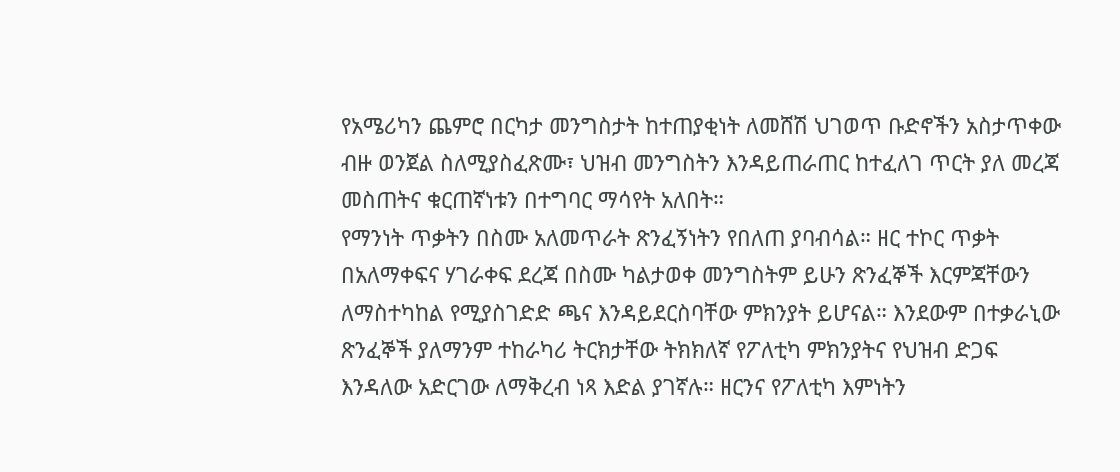የአሜሪካን ጨምሮ በርካታ መንግስታት ከተጠያቂነት ለመሸሽ ህገወጥ ቡድኖችን አስታጥቀው ብዙ ወንጀል ስለሚያስፈጽሙ፣ ህዝብ መንግስትን እንዳይጠራጠር ከተፈለገ ጥርት ያለ መረጃ መስጠትና ቁርጠኛነቱን በተግባር ማሳየት አለበት።
የማንነት ጥቃትን በስሙ አለመጥራት ጽንፈኝነትን የበለጠ ያባብሳል። ዘር ተኮር ጥቃት በአለማቀፍና ሃገራቀፍ ደረጃ በስሙ ካልታወቀ መንግስትም ይሁን ጽንፈኞች እርምጃቸውን ለማስተካከል የሚያስገድድ ጫና እንዳይደርስባቸው ምክንያት ይሆናል። እንደውም በተቃራኒው ጽንፈኞች ያለማንም ተከራካሪ ትርክታቸው ትክክለኛ የፖለቲካ ምክንያትና የህዝብ ድጋፍ እንዳለው አድርገው ለማቅረብ ነጻ እድል ያገኛሉ። ዘርንና የፖለቲካ እምነትን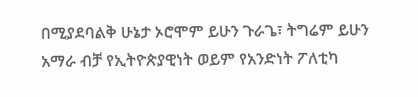በሚያደባልቅ ሁኔታ ኦሮሞም ይሁን ጉራጌ፣ ትግሬም ይሁን አማራ ብቻ የኢትዮጵያዊነት ወይም የአንድነት ፖለቲካ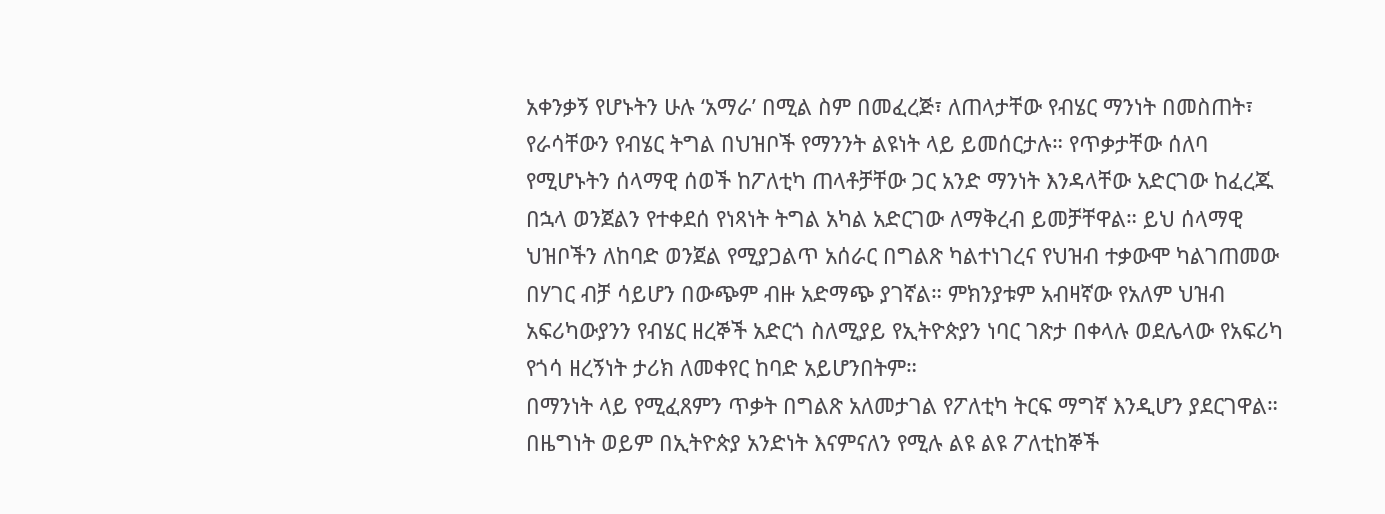አቀንቃኝ የሆኑትን ሁሉ ‘አማራ’ በሚል ስም በመፈረጅ፣ ለጠላታቸው የብሄር ማንነት በመስጠት፣ የራሳቸውን የብሄር ትግል በህዝቦች የማንንት ልዩነት ላይ ይመሰርታሉ። የጥቃታቸው ሰለባ የሚሆኑትን ሰላማዊ ሰወች ከፖለቲካ ጠላቶቻቸው ጋር አንድ ማንነት እንዳላቸው አድርገው ከፈረጁ በኋላ ወንጀልን የተቀደሰ የነጻነት ትግል አካል አድርገው ለማቅረብ ይመቻቸዋል። ይህ ሰላማዊ ህዝቦችን ለከባድ ወንጀል የሚያጋልጥ አሰራር በግልጽ ካልተነገረና የህዝብ ተቃውሞ ካልገጠመው በሃገር ብቻ ሳይሆን በውጭም ብዙ አድማጭ ያገኛል። ምክንያቱም አብዛኛው የአለም ህዝብ አፍሪካውያንን የብሄር ዘረኞች አድርጎ ስለሚያይ የኢትዮጵያን ነባር ገጽታ በቀላሉ ወደሌላው የአፍሪካ የጎሳ ዘረኝነት ታሪክ ለመቀየር ከባድ አይሆንበትም።
በማንነት ላይ የሚፈጸምን ጥቃት በግልጽ አለመታገል የፖለቲካ ትርፍ ማግኛ እንዲሆን ያደርገዋል። በዜግነት ወይም በኢትዮጵያ አንድነት እናምናለን የሚሉ ልዩ ልዩ ፖለቲከኞች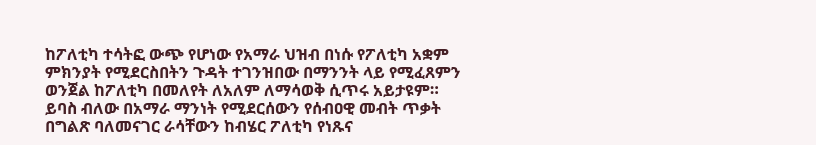ከፖለቲካ ተሳትፎ ውጭ የሆነው የአማራ ህዝብ በነሱ የፖለቲካ አቋም ምክንያት የሚደርስበትን ጉዳት ተገንዝበው በማንንት ላይ የሚፈጸምን ወንጀል ከፖለቲካ በመለየት ለአለም ለማሳወቅ ሲጥሩ አይታዩም። ይባስ ብለው በአማራ ማንነት የሚደርሰውን የሰብዐዊ መብት ጥቃት በግልጽ ባለመናገር ራሳቸውን ከብሄር ፖለቲካ የነጹና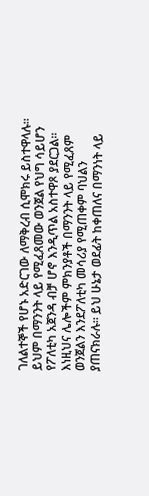ገለልተኞች የሆኑ አድርገው ለማቅረብ ሲሞክሩ ይስተዋላሉ። ይህም በማንንት ላይ የሚፈጸመው ወንጀል የህግ ሳይሆን የፖለቲካ አጀንዳ ብቻ ሆኖ እንዲጥል አስተዋጾ ያደርጋል። እነዚህና ሌሎችም ምክንያቶች በማንንት ላይ የሚፈጸም ወንጀልን እንደፖለቲካ መሳሪያ የሚጠቀም ባህልን ያጠናክራሉ። ይህ ሁኔታ ወደፊት ከቀጠለና በማንነት ላይ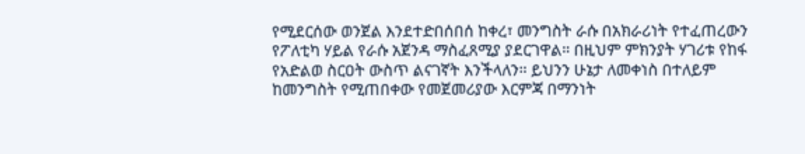የሚደርሰው ወንጀል እንደተድበሰበሰ ከቀረ፣ መንግስት ራሱ በአክራሪነት የተፈጠረውን የፖለቲካ ሃይል የራሱ አጀንዳ ማስፈጸሚያ ያደርገዋል። በዚህም ምክንያት ሃገሪቱ የከፋ የአድልወ ስርዐት ውስጥ ልናገኛት እንችላለን። ይህንን ሁኔታ ለመቀነስ በተለይም ከመንግስት የሚጠበቀው የመጀመሪያው እርምጃ በማንነት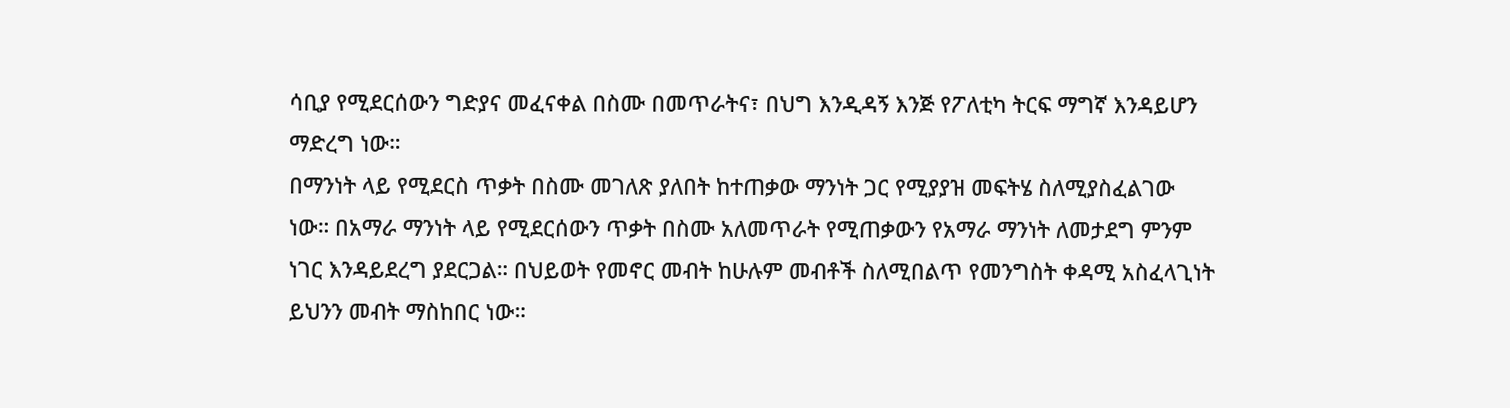ሳቢያ የሚደርሰውን ግድያና መፈናቀል በስሙ በመጥራትና፣ በህግ እንዲዳኝ እንጅ የፖለቲካ ትርፍ ማግኛ እንዳይሆን ማድረግ ነው።
በማንነት ላይ የሚደርስ ጥቃት በስሙ መገለጽ ያለበት ከተጠቃው ማንነት ጋር የሚያያዝ መፍትሄ ስለሚያስፈልገው ነው። በአማራ ማንነት ላይ የሚደርሰውን ጥቃት በስሙ አለመጥራት የሚጠቃውን የአማራ ማንነት ለመታደግ ምንም ነገር እንዳይደረግ ያደርጋል። በህይወት የመኖር መብት ከሁሉም መብቶች ስለሚበልጥ የመንግስት ቀዳሚ አስፈላጊነት ይህንን መብት ማስከበር ነው።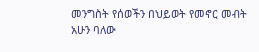መንግስት የሰወችን በህይወት የመኖር መብት አሁን ባለው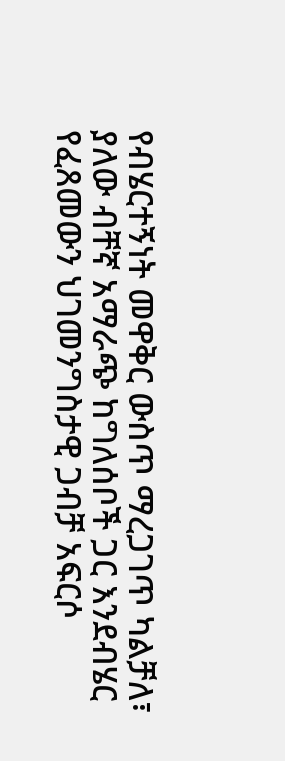የብሄርተኝነት መዋቅር ውስጥ ማረጋገጥ ካልቻለ፣ ያለው ብቸኛ አማራጭ ከግለሰቦች ጋር እንደብሄር የፈጸመውን ህገመንግስታዊ ጋብቻ አፍርሶ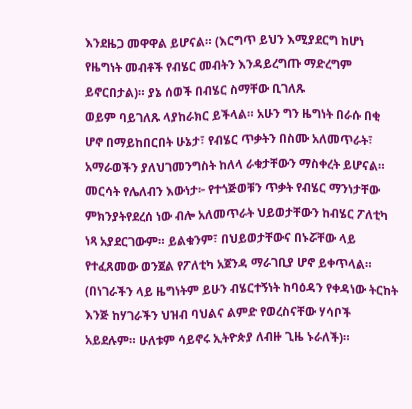እንደዜጋ መዋዋል ይሆናል። (እርግጥ ይህን እሚያደርግ ከሆነ የዜግነት መብቶች የብሄር መብትን እንዳይረግጡ ማድረግም ይኖርበታል)። ያኔ ሰወች በብሄር ስማቸው ቢገለጹ
ወይም ባይገለጹ ላያከራክር ይችላል። አሁን ግን ዜግነት በራሱ በቂ ሆኖ በማይከበርበት ሁኔታ፣ የብሄር ጥቃትን በስሙ አለመጥራት፣ አማራወችን ያለህገመንግስት ከለላ ራቁታቸውን ማስቀረት ይሆናል። መርሳት የሌለብን እውነታ፦ የተጎጅወቹን ጥቃት የብሄር ማንነታቸው ምክንያትየደረሰ ነው ብሎ አለመጥራት ህይወታቸውን ከብሄር ፖለቲካ ነጻ አያደርገውም። ይልቁንም፣ በህይወታቸውና በኑሯቸው ላይ የተፈጸመው ወንጀል የፖለቲካ አጀንዳ ማራገቢያ ሆኖ ይቀጥላል። (በነገራችን ላይ ዜግነትም ይሁን ብሄርተኝነት ከባዕዳን የቀዳነው ትርከት እንጅ ከሃገራችን ህዝብ ባህልና ልምድ የወረስናቸው ሃሳቦች አይደሉም። ሁለቱም ሳይኖሩ ኢትዮጵያ ለብዙ ጊዜ ኑራለች)።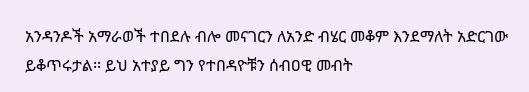አንዳንዶች አማራወች ተበደሉ ብሎ መናገርን ለአንድ ብሄር መቆም እንደማለት አድርገው ይቆጥሩታል፡፡ ይህ አተያይ ግን የተበዳዮቹን ሰብዐዊ መብት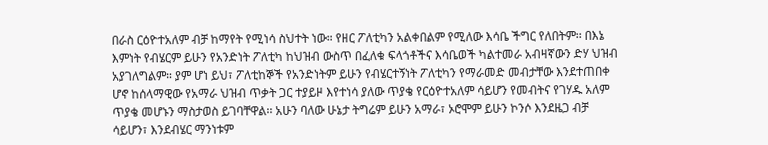በራስ ርዕዮተአለም ብቻ ከማየት የሚነሳ ስህተት ነው። የዘር ፖለቲካን አልቀበልም የሚለው እሳቤ ችግር የለበትም፡፡ በእኔ እምነት የብሄርም ይሁን የአንድነት ፖለቲካ ከህዝብ ውስጥ በፈለቁ ፍላጎቶችና እሳቤወች ካልተመራ አብዛኛውን ድሃ ህዝብ አያገለግልም። ያም ሆነ ይህ፣ ፖለቲከኞች የአንድነትም ይሁን የብሄርተኝነት ፖለቲካን የማራመድ መብታቸው እንደተጠበቀ ሆኖ ከሰላማዊው የአማራ ህዝብ ጥቃት ጋር ተያይዞ እየተነሳ ያለው ጥያቄ የርዕዮተአለም ሳይሆን የመብትና የገሃዱ አለም ጥያቄ መሆኑን ማስታወስ ይገባቸዋል፡፡ አሁን ባለው ሁኔታ ትግሬም ይሁን አማራ፣ ኦሮሞም ይሁን ኮንሶ እንደዜጋ ብቻ ሳይሆን፣ እንደብሄር ማንነቱም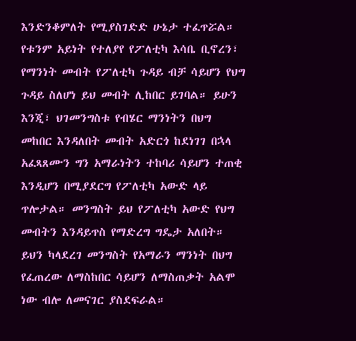እንድንቆምለት የሚያስገድድ ሁኔታ ተፈጥሯል። የቱንም አይነት የተለያየ የፖለቲካ እሳቤ ቢኖረን፣ የማንነት መብት የፖለቲካ ጉዳይ ብቻ ሳይሆን የህግ ጉዳይ ስለሆነ ይህ መብት ሊከበር ይገባል። ይሁን እንጂ፣ ህገመንግስቱ የብሄር ማንነትን በህግ መከበር እንዳለበት መብት አድርጎ ከደነገገ በኋላ አፈጻጸሙን ግን አማራነትን ተከባሪ ሳይሆን ተጠቂ እንዲሆን በሚያደርግ የፖለቲካ አውድ ላይ ጥሎታል። መንግስት ይህ የፖለቲካ አውድ የህግ መብትን እንዳይጥስ የማድረግ ግዴታ አለበት። ይህን ካላደረገ መንግስት የአማራን ማንነት በህግ የፈጠረው ለማስከበር ሳይሆን ለማስጠቃት አልሞ ነው ብሎ ለመናገር ያስደፍራል።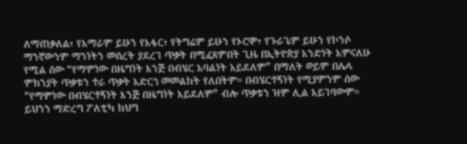ለማጠቃለል፣ የአማራም ይሁን የአፋር፣ የትግሬም ይሁን የኦሮሞ፣ የጉራጌም ይሁን የኮንሶ ማንኛውንም ማንነትን መሰረት ያደረገ ጥቃት በሚፈጸምበት ጊዜ በኢትዮጵያ አንድነት አምናለሁ የሚል ሰው “የማምነው በዜግነት እንጅ በብሄር አባልነት አይደለም” በማለት ወይም በሌላ ምክንያት ጥቃቱን ተራ ጥቃት አድርጎ መመልከት የለበትም። በብሄርተኝነት የሚያምንም ሰው “የማምነው በብሄርተኝነት እንጅ በዜግነት አይደለም” ብሎ ጥቃቱን ዝም ሊል አይገባውም። ይህንን ማድረግ ፖለቲካ ከህግ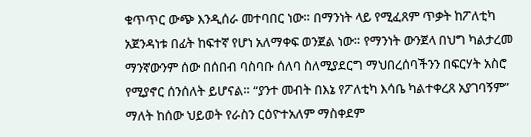ቁጥጥር ውጭ እንዲሰራ መተባበር ነው። በማንነት ላይ የሚፈጸም ጥቃት ከፖለቲካ አጀንዳነቱ በፊት ከፍተኛ የሆነ አለማቀፍ ወንጀል ነው። የማንነት ውንጀላ በህግ ካልታረመ ማንኛውንም ሰው በሰበብ ባስባቡ ሰለባ ስለሚያደርግ ማህበረሰባችንን በፍርሃት አስሮ የሚያኖር ሰንሰለት ይሆናል። “ያንተ መብት በእኔ የፖለቲካ እሳቤ ካልተቀረጸ አያገባኝም” ማለት ከሰው ህይወት የራስን ርዕዮተአለም ማስቀደም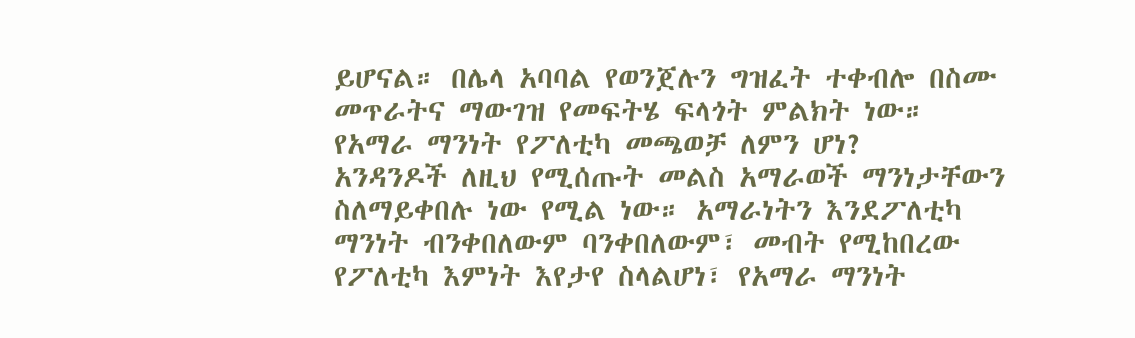ይሆናል። በሌላ አባባል የወንጀሉን ግዝፈት ተቀብሎ በስሙ መጥራትና ማውገዝ የመፍትሄ ፍላጎት ምልክት ነው።
የአማራ ማንነት የፖለቲካ መጫወቻ ለምን ሆነ?
አንዳንዶች ለዚህ የሚሰጡት መልስ አማራወች ማንነታቸውን ስለማይቀበሉ ነው የሚል ነው። አማራነትን እንደፖለቲካ ማንነት ብንቀበለውም ባንቀበለውም፣ መብት የሚከበረው የፖለቲካ እምነት እየታየ ስላልሆነ፣ የአማራ ማንነት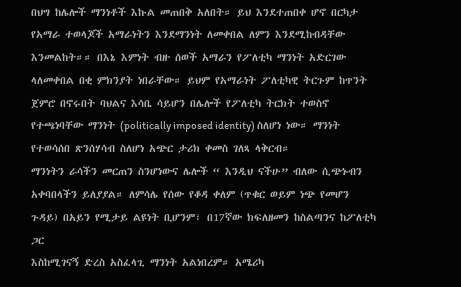በህግ ከሌሎች ማንነቶች እኩል መጠበቅ አለበት። ይህ እንደተጠበቀ ሆኖ በርካታ የአማራ ተወላጆች አማራነትን እንደማንነት ለመቀበል ለምን እንደሚከብዳቸው እንመልከት።። በእኔ እምነት ብዙ ሰወች አማራን የፖለቲካ ማንነት አድርገው ላለመቀበል በቂ ምክንያት ነበራቸው። ይህም የአማራነት ፖለቲካዊ ትርጉም ከጥንት ጀምሮ በኖሩበት ባህልና እሳቤ ሳይሆን በሌሎች የፖለቲካ ትርክት ተወስኖ የተጫነባቸው ማንነት (politically imposed identity) ስለሆነ ነው። ማንነት የተወሳሰበ ጽንሰሃሳብ ስለሆነ አጭር ታሪክ ቀመስ ገለጻ ላቅርብ።
ማንነትን ራሳችን መርጠን ስንሆነውና ሌሎች “ እንዲህ ናችሁ” ብለው ሲጭኑብን አቀባበላችን ይለያያል። ለምሳሌ የሰው የቆዳ ቀለም (ጥቁር ወይም ነጭ የመሆን ጉዳይ) በአይን የሚታይ ልዩነት ቢሆንም፣ በ17ኛው ክፍለዘመን ከስልጣንና ከፖለቲካ ጋር
እስከሚገናኝ ድረስ አስፈላጊ ማንነት አልነበረም። አሜሪካ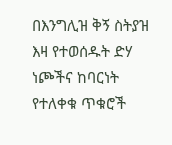በእንግሊዝ ቅኝ ስትያዝ እዛ የተወሰዱት ድሃ ነጮችና ከባርነት የተለቀቁ ጥቁሮች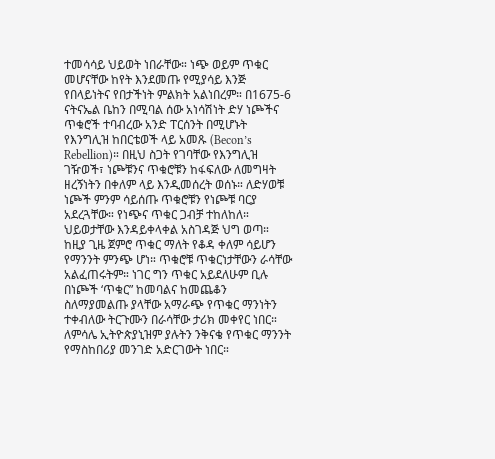ተመሳሳይ ህይወት ነበራቸው። ነጭ ወይም ጥቁር መሆናቸው ከየት እንደመጡ የሚያሳይ እንጅ የበላይነትና የበታችነት ምልክት አልነበረም። በ1675-6 ናትናኤል ቤከን በሚባል ሰው አነሳሽነት ድሃ ነጮችና ጥቁሮች ተባብረው አንድ ፐርሰንት በሚሆኑት የእንግሊዝ ከበርቴወች ላይ አመጹ (Becon’s Rebellion)። በዚህ ስጋት የገባቸው የእንግሊዝ ገዥወች፣ ነጮቹንና ጥቁሮቹን ከፋፍለው ለመግዛት ዘረኝነትን በቀለም ላይ እንዲመሰረት ወሰኑ። ለድሃወቹ ነጮች ምንም ሳይሰጡ ጥቁሮቹን የነጮቹ ባርያ አደረጓቸው። የነጭና ጥቁር ጋብቻ ተከለከለ። ህይወታቸው እንዳይቀላቀል አስገዳጅ ህግ ወጣ። ከዚያ ጊዜ ጀምሮ ጥቁር ማለት የቆዳ ቀለም ሳይሆን የማንንት ምንጭ ሆነ። ጥቁሮቹ ጥቁርነታቸውን ራሳቸው አልፈጠሩትም። ነገር ግን ጥቁር አይደለሁም ቢሉ በነጮች ‘ጥቁር” ከመባልና ከመጨቆን ስለማያመልጡ ያላቸው አማራጭ የጥቁር ማንነትን ተቀብለው ትርጉሙን በራሳቸው ታሪክ መቀየር ነበር። ለምሳሌ ኢትዮጵያኒዝም ያሉትን ንቅናቄ የጥቁር ማንንት የማስከበሪያ መንገድ አድርገውት ነበር።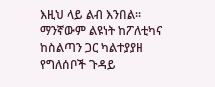እዚህ ላይ ልብ እንበል። ማንኛውም ልዩነት ከፖለቲካና ከስልጣን ጋር ካልተያያዘ የግለሰቦች ጉዳይ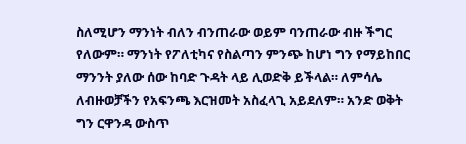ስለሚሆን ማንነት ብለን ብንጠራው ወይም ባንጠራው ብዙ ችግር የለውም። ማንነት የፖለቲካና የስልጣን ምንጭ ከሆነ ግን የማይከበር ማንንት ያለው ሰው ከባድ ጉዳት ላይ ሊወድቅ ይችላል። ለምሳሌ ለብዙወቻችን የአፍንጫ እርዝመት አስፈላጊ አይደለም። አንድ ወቅት ግን ርዋንዳ ውስጥ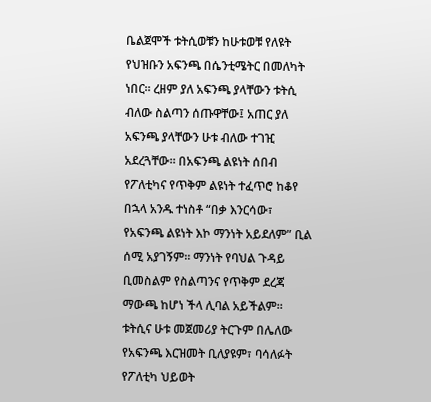ቤልጀሞች ቱትሲወቹን ከሁቱወቹ የለዩት የህዝቡን አፍንጫ በሴንቲሜትር በመለካት ነበር። ረዘም ያለ አፍንጫ ያላቸውን ቱትሲ ብለው ስልጣን ሰጡዋቸው፤ አጠር ያለ አፍንጫ ያላቸውን ሁቱ ብለው ተገዢ አደረጓቸው። በአፍንጫ ልዩነት ሰበብ የፖለቲካና የጥቅም ልዩነት ተፈጥሮ ከቆየ በኋላ አንዱ ተነስቶ “በቃ እንርሳው፣ የአፍንጫ ልዩነት እኮ ማንነት አይደለም” ቢል ሰሚ አያገኝም። ማንነት የባህል ጉዳይ ቢመስልም የስልጣንና የጥቅም ደረጃ ማውጫ ከሆነ ችላ ሊባል አይችልም። ቱትሲና ሁቱ መጀመሪያ ትርጉም በሌለው የአፍንጫ እርዝመት ቢለያዩም፣ ባሳለፉት የፖለቲካ ህይወት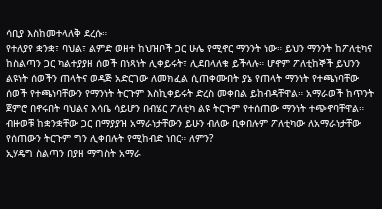ሳቢያ እስከመተላለቅ ደረሱ።
የተለያየ ቋንቋ፣ ባህል፣ ልምድ ወዘተ ከህዝቦች ጋር ሁሌ የሚኖር ማንንት ነው። ይህን ማንንት ከፖለቲካና ከስልጣን ጋር ካልተያያዘ ሰወች በነጻነት ሊቀይሩት፣ ሊደበላለቁ ይችላሉ። ሆኖም ፖለቲከኞች ይህንን ልዩነት ሰወችን ጠላትና ወዳጅ አድርገው ለመክፈል ሲጠቀሙበት ያኔ የጠላት ማንነት የተጫነባቸው ሰወች የተጫነባቸውን የማንነት ትርጉም እስኪቀይሩት ድረስ መቀበል ይከብዳቸዋል። አማራወች ከጥንት ጀምሮ በኖሩበት ባህልና እሳቤ ሳይሆን በብሄር ፖለቲካ ልዩ ትርጉም የተሰጠው ማንነት ተጭኖባቸዋል። ብዙወቹ ከቋንቋቸው ጋር በማያያዝ አማራነታቸውን ይሁን ብለው ቢቀበሉም ፖለቲካው ለአማራነታቸው የሰጠውን ትርጉም ግን ሊቀበሉት የሚከብድ ነበር። ለምን?
ኢሃዴግ ስልጣን በያዘ ማግስት አማራ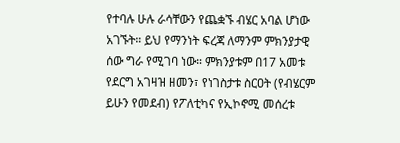የተባሉ ሁሉ ራሳቸውን የጨቋኙ ብሄር አባል ሆነው አገኙት። ይህ የማንነት ፍረጃ ለማንም ምክንያታዊ ሰው ግራ የሚገባ ነው። ምክንያቱም በ17 አመቱ የደርግ አገዛዝ ዘመን፣ የነገስታቱ ስርዐት (የብሄርም ይሁን የመደብ) የፖለቲካና የኢኮኖሚ መሰረቱ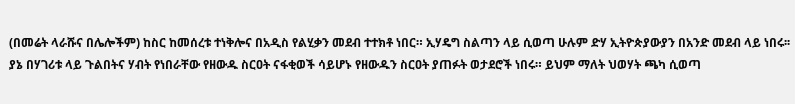(በመሬት ላራሹና በሌሎችም) ከስር ከመሰረቱ ተነቅሎና በአዲስ የልሂቃን መደብ ተተክቶ ነበር። ኢሃዴግ ስልጣን ላይ ሲወጣ ሁሉም ድሃ ኢትዮጵያውያን በአንድ መደብ ላይ ነበሩ፡፡ ያኔ በሃገሪቱ ላይ ጉልበትና ሃብት የነበራቸው የዘውዱ ስርዐት ናፋቂወች ሳይሆኑ የዘውዱን ስርዐት ያጠፉት ወታደሮች ነበሩ። ይህም ማለት ህወሃት ጫካ ሲወጣ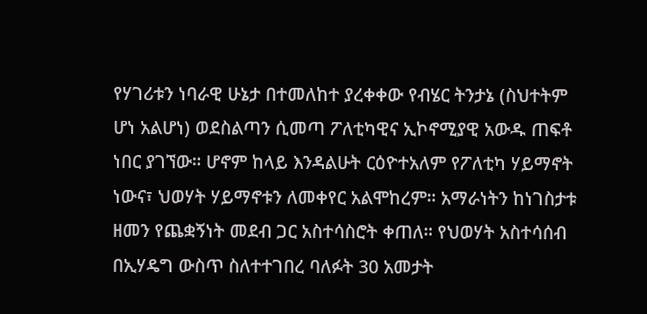የሃገሪቱን ነባራዊ ሁኔታ በተመለከተ ያረቀቀው የብሄር ትንታኔ (ስህተትም ሆነ አልሆነ) ወደስልጣን ሲመጣ ፖለቲካዊና ኢኮኖሚያዊ አውዱ ጠፍቶ ነበር ያገኘው። ሆኖም ከላይ እንዳልሁት ርዕዮተአለም የፖለቲካ ሃይማኖት ነውና፣ ህወሃት ሃይማኖቱን ለመቀየር አልሞከረም። አማራነትን ከነገስታቱ ዘመን የጨቋኝነት መደብ ጋር አስተሳስሮት ቀጠለ። የህወሃት አስተሳሰብ በኢሃዴግ ውስጥ ስለተተገበረ ባለፉት 30 አመታት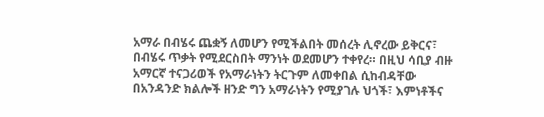አማራ በብሄሩ ጨቋኝ ለመሆን የሚችልበት መሰረት ሊኖረው ይቅርና፣ በብሄሩ ጥቃት የሚደርስበት ማንነት ወደመሆን ተቀየረ። በዚህ ሳቢያ ብዙ አማርኛ ተናጋሪወች የአማራነትን ትርጉም ለመቀበል ሲከብዳቸው በአንዳንድ ክልሎች ዘንድ ግን አማራነትን የሚያገሉ ህጎች፣ እምነቶችና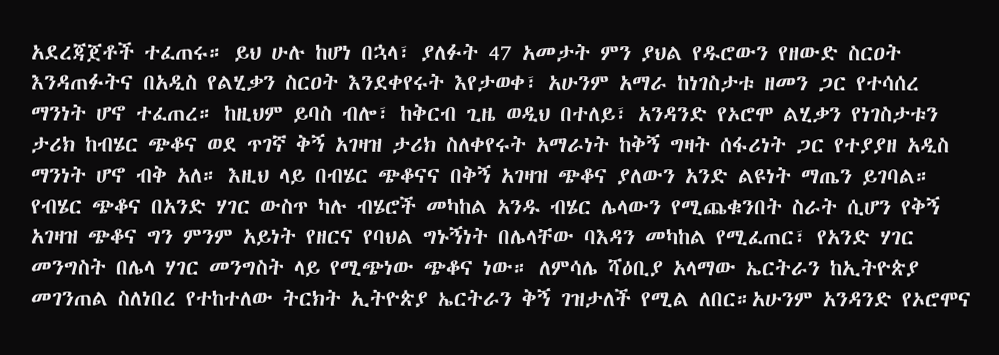አደረጃጀቶች ተፈጠሩ። ይህ ሁሉ ከሆነ በኋላ፣ ያለፉት 47 አመታት ምን ያህል የዱሮውን የዘውድ ስርዐት እንዳጠፉትና በአዲስ የልሂቃን ስርዐት እንደቀየሩት እየታወቀ፣ አሁንም አማራ ከነገስታቱ ዘመን ጋር የተሳሰረ ማንነት ሆኖ ተፈጠረ። ከዚህም ይባስ ብሎ፣ ከቅርብ ጊዜ ወዲህ በተለይ፣ አንዳንድ የኦሮሞ ልሂቃን የነገስታቱን ታሪክ ከብሄር ጭቆና ወደ ጥገኛ ቅኝ አገዛዝ ታሪክ ስለቀየሩት አማራነት ከቅኝ ግዛት ሰፋሪነት ጋር የተያያዘ አዲስ ማንነት ሆኖ ብቅ አለ። እዚህ ላይ በብሄር ጭቆናና በቅኝ አገዛዝ ጭቆና ያለውን አንድ ልዩነት ማጤን ይገባል።
የብሄር ጭቆና በአንድ ሃገር ውስጥ ካሉ ብሄሮች መካከል አንዱ ብሄር ሌላውን የሚጨቁንበት ስራት ሲሆን የቅኝ አገዛዝ ጭቆና ግን ምንም አይነት የዘርና የባህል ግኑኝነት በሌላቸው ባእዳን መካከል የሚፈጠር፣ የአንድ ሃገር መንግስት በሌላ ሃገር መንግስት ላይ የሚጭነው ጭቆና ነው። ለምሳሌ ሻዕቢያ አላማው ኤርትራን ከኢትዮጵያ መገንጠል ስለነበረ የተከተለው ትርክት ኢትዮጵያ ኤርትራን ቅኝ ገዝታለች የሚል ለበር።አሁንም አንዳንድ የኦሮሞና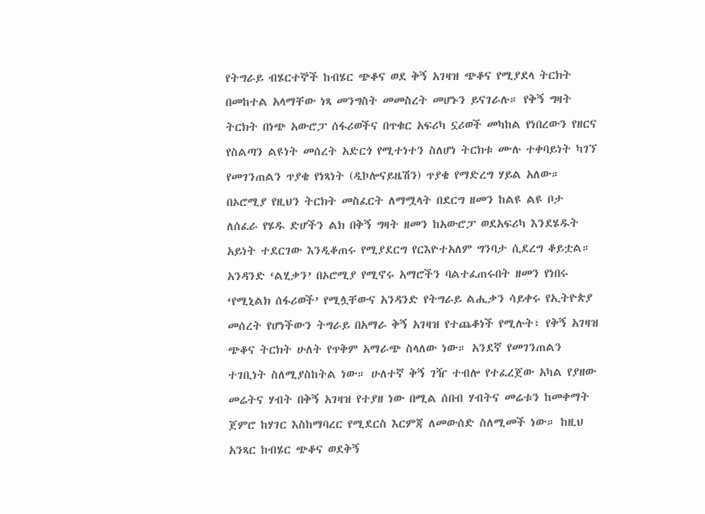የትግራይ ብሄርተኞች ከብሄር ጭቆና ወደ ቅኝ አገዛዝ ጭቆና የሚያደላ ትርክት በመከተል አላማቸው ነጻ መንግስት መመስረት መሆኑን ይናገራሉ። የቅኝ ግዛት ትርክት በነጭ አውሮፓ ሰፋሪወችና በጥቁር አፍሪካ ኗሪወች መካከል የነበረውን የዘርና የስልጣን ልዩነት መሰረት አድርጎ የሚተነተን ስለሆነ ትርክቱ ሙሉ ተቀባይነት ካገኘ የመገንጠልን ጥያቄ የነጻነት (ዲኮሎናይዜሽን) ጥያቄ የማድረግ ሃይል አለው። በኦሮሚያ የዚህን ትርክት መስፈርት ለማሟላት በደርግ ዘመን ከልዩ ልዩ ቦታ ለሰፈራ የሄዱ ድሆችን ልክ በቅኝ ግዛት ዘመን ከአውሮፓ ወደአፍሪካ እንደሄዱት አይነት ተደርገው እንዲቆጠሩ የሚያደርግ የርእዮተአለም ግንባታ ሲደረግ ቆይቷል። አንዳንድ ‘ልሂቃን’ በኦሮሚያ የሚኖሩ አማሮችን ባልተፈጠሩበት ዘመን የነበሩ ‘የሚኒልክ ሰፋሪወች’ የሚሏቸውና አንዳንድ የትግራይ ልሒቃን ሳይቀሩ የኢትዮጵያ መሰረት የሆነችውን ትግራይ በአማራ ቅኝ አገዛዝ የተጨቆነች የሚሉት፣ የቅኝ አገዛዝ ጭቆና ትርክት ሁለት የጥቅም አማራጭ ስላለው ነው። አንደኛ የመገንጠልን ተገቢነት ስለሚያስከትል ነው። ሁለተኛ ቅኝ ገዥ ተብሎ የተፈረጀው አካል የያዘው መሬትና ሃብት በቅኝ አገዛዝ የተያዘ ነው በሚል ሰበብ ሃብትና መሬቱን ከመቀማት ጀምሮ ከሃገር እስከማባረር የሚደርስ እርምጃ ለመውሰድ ስለሚመች ነው። ከዚህ አንጻር ከብሄር ጭቆና ወደቅኝ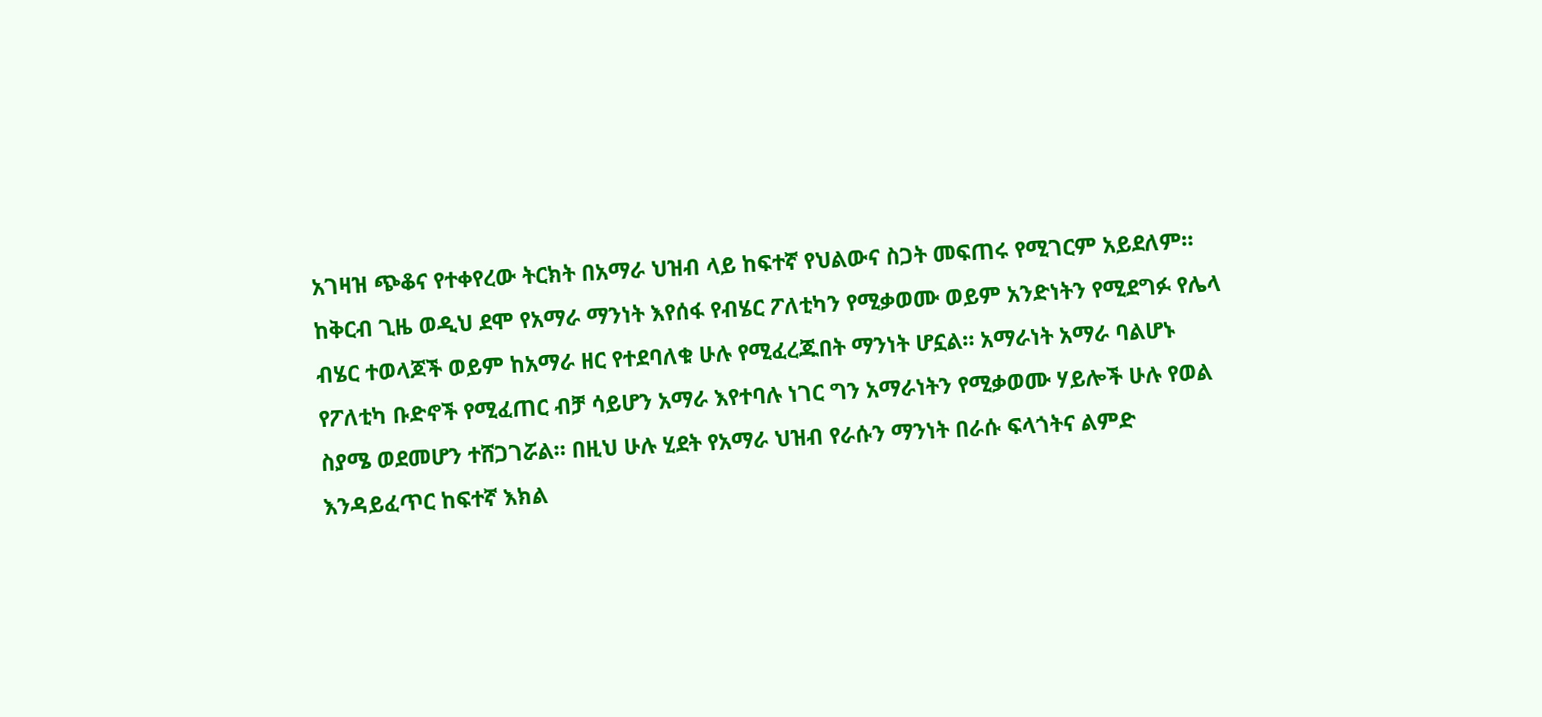አገዛዝ ጭቆና የተቀየረው ትርክት በአማራ ህዝብ ላይ ከፍተኛ የህልውና ስጋት መፍጠሩ የሚገርም አይደለም።
ከቅርብ ጊዜ ወዲህ ደሞ የአማራ ማንነት እየሰፋ የብሄር ፖለቲካን የሚቃወሙ ወይም አንድነትን የሚደግፉ የሌላ ብሄር ተወላጆች ወይም ከአማራ ዘር የተደባለቁ ሁሉ የሚፈረጁበት ማንነት ሆኗል። አማራነት አማራ ባልሆኑ የፖለቲካ ቡድኖች የሚፈጠር ብቻ ሳይሆን አማራ እየተባሉ ነገር ግን አማራነትን የሚቃወሙ ሃይሎች ሁሉ የወል ስያሜ ወደመሆን ተሸጋገሯል። በዚህ ሁሉ ሂደት የአማራ ህዝብ የራሱን ማንነት በራሱ ፍላጎትና ልምድ እንዳይፈጥር ከፍተኛ እክል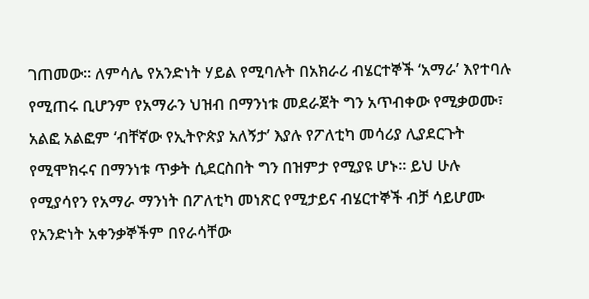ገጠመው። ለምሳሌ የአንድነት ሃይል የሚባሉት በአክራሪ ብሄርተኞች ‘አማራ’ እየተባሉ የሚጠሩ ቢሆንም የአማራን ህዝብ በማንነቱ መደራጀት ግን አጥብቀው የሚቃወሙ፣ አልፎ አልፎም ‘ብቸኛው የኢትዮጵያ አለኝታ’ እያሉ የፖለቲካ መሳሪያ ሊያደርጉት የሚሞክሩና በማንነቱ ጥቃት ሲደርስበት ግን በዝምታ የሚያዩ ሆኑ። ይህ ሁሉ የሚያሳየን የአማራ ማንነት በፖለቲካ መነጽር የሚታይና ብሄርተኞች ብቻ ሳይሆሙ የአንድነት አቀንቃኞችም በየራሳቸው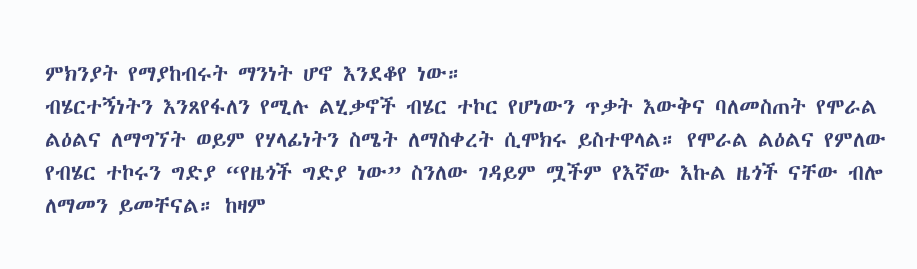ምክንያት የማያከብሩት ማንነት ሆኖ እንደቆየ ነው።
ብሄርተኝነትን እንጸየፋለን የሚሉ ልሂቃኖች ብሄር ተኮር የሆነውን ጥቃት እውቅና ባለመስጠት የሞራል ልዕልና ለማግኘት ወይም የሃላፊነትን ስሜት ለማስቀረት ሲሞክሩ ይስተዋላል። የሞራል ልዕልና የምለው የብሄር ተኮሩን ግድያ “የዜጎች ግድያ ነው” ስንለው ገዳይም ሟችም የእኛው እኩል ዜጎች ናቸው ብሎ ለማመን ይመቸናል። ከዛም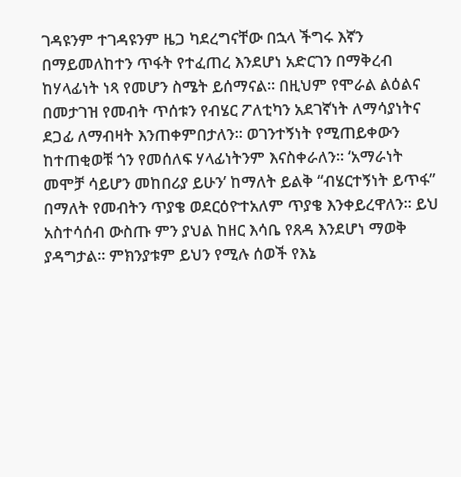ገዳዩንም ተገዳዩንም ዜጋ ካደረግናቸው በኋላ ችግሩ እኛን በማይመለከተን ጥፋት የተፈጠረ እንደሆነ አድርገን በማቅረብ ከሃላፊነት ነጻ የመሆን ስሜት ይሰማናል። በዚህም የሞራል ልዕልና በመታገዝ የመብት ጥሰቱን የብሄር ፖለቲካን አደገኛነት ለማሳያነትና ደጋፊ ለማብዛት እንጠቀምበታለን፡፡ ወገንተኝነት የሚጠይቀውን ከተጠቂወቹ ጎን የመሰለፍ ሃላፊነትንም እናስቀራለን። ‘አማራነት መሞቻ ሳይሆን መከበሪያ ይሁን’ ከማለት ይልቅ “ብሄርተኝነት ይጥፋ” በማለት የመብትን ጥያቄ ወደርዕዮተአለም ጥያቄ እንቀይረዋለን። ይህ አስተሳሰብ ውስጡ ምን ያህል ከዘር እሳቤ የጸዳ እንደሆነ ማወቅ ያዳግታል። ምክንያቱም ይህን የሚሉ ሰወች የእኔ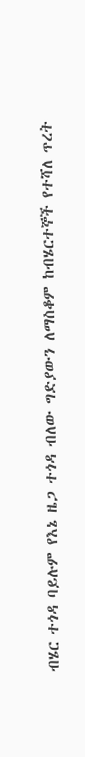ብሄር ተጎዳ ባይሉም የእኔ ዜጋ ተጎዳ ብለው ግድያውን ለማስቆም ከብሄርተኞች የተሻለ ጥረት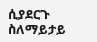ሲያደርጉ ስለማይታይ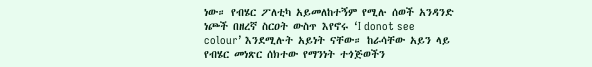ነው። የብሄር ፖለቲካ አይመለከተኝም የሚሉ ሰወች አንዳንድ ነጮች በዘረኛ ስርዐት ውስጥ እየኖሩ ‘I donot see colour’ እንደሚሉት አይነት ናቸው። ከራሳቸው አይን ላይ የብሄር መነጽር ሰክተው የማንነት ተጎጅወችን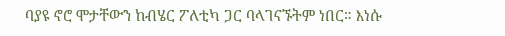ባያዩ ኖሮ ሞታቸውን ከብሄር ፖለቲካ ጋር ባላገናኙትም ነበር። እነሱ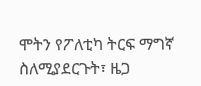ሞትን የፖለቲካ ትርፍ ማግኛ ስለሚያደርጉት፣ ዜጋ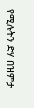የሚሉትን ድሃ በዝምታ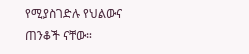የሚያስገድሉ የህልውና ጠንቆች ናቸው።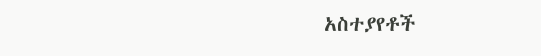አስተያየቶች